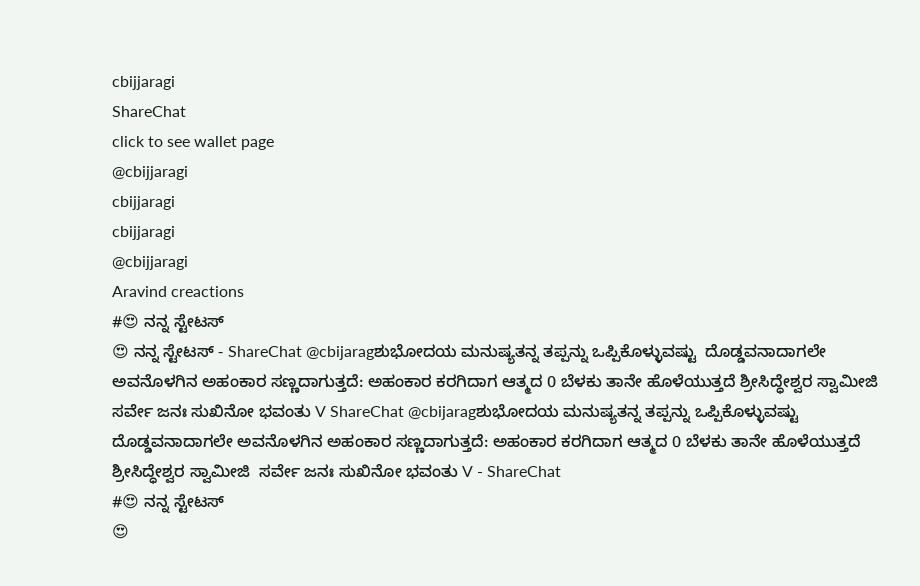cbijjaragi
ShareChat
click to see wallet page
@cbijjaragi
cbijjaragi
cbijjaragi
@cbijjaragi
Aravind creactions
#😍 ನನ್ನ ಸ್ಟೇಟಸ್
😍 ನನ್ನ ಸ್ಟೇಟಸ್ - ShareChat @cbijaragಶುಭೋದಯ ಮನುಷ್ಯತನ್ನ ತಪ್ಪನ್ನು ಒಪ್ಪಿಕೊಳ್ಳುವಷ್ಟು  ದೊಡ್ಡವನಾದಾಗಲೇ ಅವನೊಳಗಿನ ಅಹಂಕಾರ ಸಣ್ಣದಾಗುತ್ತದೆ: ಅಹಂಕಾರ ಕರಗಿದಾಗ ಆತ್ಮದ 0 ಬೆಳಕು ತಾನೇ ಹೊಳೆಯುತ್ತದೆ ಶ್ರೀಸಿದ್ಧೇಶ್ವರ ಸ್ವಾಮೀಜಿ  ಸರ್ವೇ ಜನಃ ಸುಖಿನೋ ಭವಂತು V ShareChat @cbijaragಶುಭೋದಯ ಮನುಷ್ಯತನ್ನ ತಪ್ಪನ್ನು ಒಪ್ಪಿಕೊಳ್ಳುವಷ್ಟು  ದೊಡ್ಡವನಾದಾಗಲೇ ಅವನೊಳಗಿನ ಅಹಂಕಾರ ಸಣ್ಣದಾಗುತ್ತದೆ: ಅಹಂಕಾರ ಕರಗಿದಾಗ ಆತ್ಮದ 0 ಬೆಳಕು ತಾನೇ ಹೊಳೆಯುತ್ತದೆ ಶ್ರೀಸಿದ್ಧೇಶ್ವರ ಸ್ವಾಮೀಜಿ  ಸರ್ವೇ ಜನಃ ಸುಖಿನೋ ಭವಂತು V - ShareChat
#😍 ನನ್ನ ಸ್ಟೇಟಸ್
😍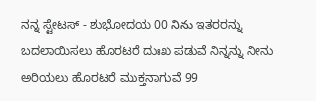ನನ್ನ ಸ್ಟೇಟಸ್ - ಶುಭೋದಯ 00 నిను ಇತರರನ್ನು ಬದಲಾಯಿಸಲು ಹೊರಟರೆ ದುಃಖ ಪಡುವೆ ನಿನ್ನನ್ನು ನೀನು ಅರಿಯಲು ಹೊರಟರೆ ಮುಕ್ತನಾಗುವೆ 99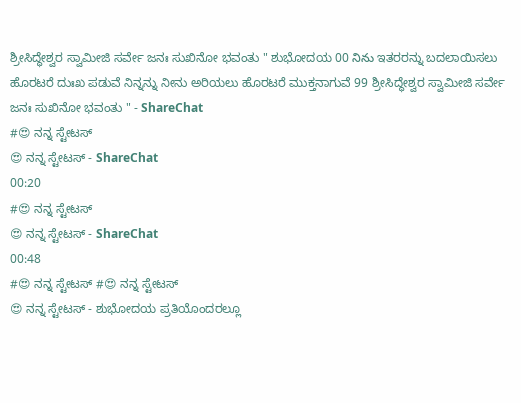ಶ್ರೀಸಿದ್ಧೇಶ್ವರ ಸ್ವಾಮೀಜಿ ಸರ್ವೇ ಜನಃ ಸುಖಿನೋ ಭವಂತು " ಶುಭೋದಯ 00 నిను ಇತರರನ್ನು ಬದಲಾಯಿಸಲು ಹೊರಟರೆ ದುಃಖ ಪಡುವೆ ನಿನ್ನನ್ನು ನೀನು ಅರಿಯಲು ಹೊರಟರೆ ಮುಕ್ತನಾಗುವೆ 99 ಶ್ರೀಸಿದ್ಧೇಶ್ವರ ಸ್ವಾಮೀಜಿ ಸರ್ವೇ ಜನಃ ಸುಖಿನೋ ಭವಂತು " - ShareChat
#😍 ನನ್ನ ಸ್ಟೇಟಸ್
😍 ನನ್ನ ಸ್ಟೇಟಸ್ - ShareChat
00:20
#😍 ನನ್ನ ಸ್ಟೇಟಸ್
😍 ನನ್ನ ಸ್ಟೇಟಸ್ - ShareChat
00:48
#😍 ನನ್ನ ಸ್ಟೇಟಸ್ #😍 ನನ್ನ ಸ್ಟೇಟಸ್
😍 ನನ್ನ ಸ್ಟೇಟಸ್ - ಶುಭೋದಯ ಪ್ರತಿಯೊಂದರಲ್ಲೂ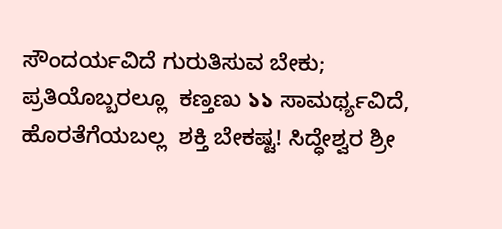ಸೌಂದರ್ಯವಿದೆ ಗುರುತಿಸುವ ಬೇಕು; ಪ್ರತಿಯೊಬ್ಬರಲ್ಲೂ  ಕಣ್ತಣು ১১ ಸಾಮರ್ಥ್ಯವಿದೆ, ಹೊರತೆಗೆಯಬಲ್ಲ  ಶಕ್ತಿ ಬೇಕಷ್ಟ! ಸಿದ್ಧೇಶ್ವರ ಶ್ರೀ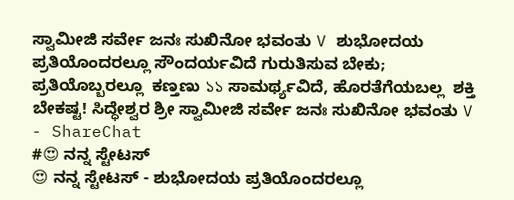ಸ್ವಾಮೀಜಿ ಸರ್ವೇ ಜನಃ ಸುಖಿನೋ ಭವಂತು V ಶುಭೋದಯ ಪ್ರತಿಯೊಂದರಲ್ಲೂ ಸೌಂದರ್ಯವಿದೆ ಗುರುತಿಸುವ ಬೇಕು; ಪ್ರತಿಯೊಬ್ಬರಲ್ಲೂ  ಕಣ್ತಣು ১১ ಸಾಮರ್ಥ್ಯವಿದೆ, ಹೊರತೆಗೆಯಬಲ್ಲ  ಶಕ್ತಿ ಬೇಕಷ್ಟ! ಸಿದ್ಧೇಶ್ವರ ಶ್ರೀ ಸ್ವಾಮೀಜಿ ಸರ್ವೇ ಜನಃ ಸುಖಿನೋ ಭವಂತು V - ShareChat
#😍 ನನ್ನ ಸ್ಟೇಟಸ್
😍 ನನ್ನ ಸ್ಟೇಟಸ್ - ಶುಭೋದಯ ಪ್ರತಿಯೊಂದರಲ್ಲೂ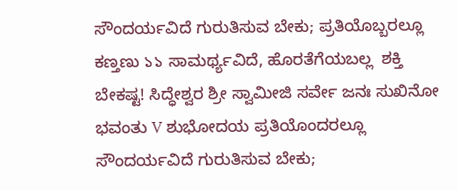ಸೌಂದರ್ಯವಿದೆ ಗುರುತಿಸುವ ಬೇಕು; ಪ್ರತಿಯೊಬ್ಬರಲ್ಲೂ  ಕಣ್ತಣು ১১ ಸಾಮರ್ಥ್ಯವಿದೆ, ಹೊರತೆಗೆಯಬಲ್ಲ  ಶಕ್ತಿ ಬೇಕಷ್ಟ! ಸಿದ್ಧೇಶ್ವರ ಶ್ರೀ ಸ್ವಾಮೀಜಿ ಸರ್ವೇ ಜನಃ ಸುಖಿನೋ ಭವಂತು V ಶುಭೋದಯ ಪ್ರತಿಯೊಂದರಲ್ಲೂ ಸೌಂದರ್ಯವಿದೆ ಗುರುತಿಸುವ ಬೇಕು;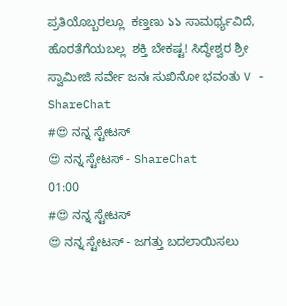ಪ್ರತಿಯೊಬ್ಬರಲ್ಲೂ  ಕಣ್ತಣು ১১ ಸಾಮರ್ಥ್ಯವಿದೆ, ಹೊರತೆಗೆಯಬಲ್ಲ  ಶಕ್ತಿ ಬೇಕಷ್ಟ! ಸಿದ್ಧೇಶ್ವರ ಶ್ರೀ ಸ್ವಾಮೀಜಿ ಸರ್ವೇ ಜನಃ ಸುಖಿನೋ ಭವಂತು V - ShareChat
#😍 ನನ್ನ ಸ್ಟೇಟಸ್
😍 ನನ್ನ ಸ್ಟೇಟಸ್ - ShareChat
01:00
#😍 ನನ್ನ ಸ್ಟೇಟಸ್
😍 ನನ್ನ ಸ್ಟೇಟಸ್ - ಜಗತ್ತು ಬದಲಾಯಿಸಲು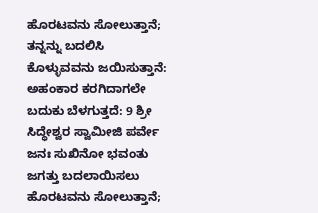ಹೊರಟವನು ಸೋಲುತ್ತಾನೆ; ತನ್ನನ್ನು ಬದಲಿಸಿ ಕೊಳ್ಳುವವನು ಜಯಿಸುತ್ತಾನೆ: ಅಹಂಕಾರ ಕರಗಿದಾಗಲೇ ಬದುಕು ಬೆಳಗುತ್ತದೆ: 9 ಶ್ರೀ ಸಿದ್ಧೇಶ್ವರ ಸ್ವಾಮೀಜಿ ಪರ್ವೇ ಜನಃ ಸುಖಿನೋ ಭವಂತು ಜಗತ್ತು ಬದಲಾಯಿಸಲು ಹೊರಟವನು ಸೋಲುತ್ತಾನೆ;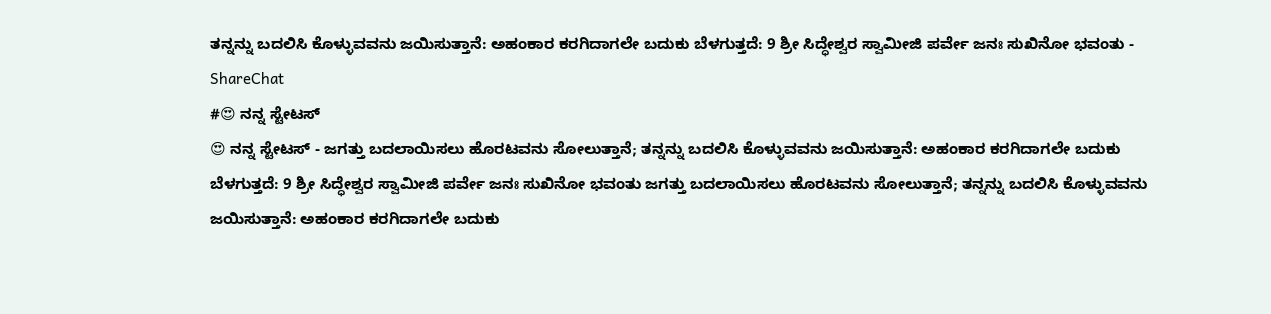ತನ್ನನ್ನು ಬದಲಿಸಿ ಕೊಳ್ಳುವವನು ಜಯಿಸುತ್ತಾನೆ: ಅಹಂಕಾರ ಕರಗಿದಾಗಲೇ ಬದುಕು ಬೆಳಗುತ್ತದೆ: 9 ಶ್ರೀ ಸಿದ್ಧೇಶ್ವರ ಸ್ವಾಮೀಜಿ ಪರ್ವೇ ಜನಃ ಸುಖಿನೋ ಭವಂತು - ShareChat
#😍 ನನ್ನ ಸ್ಟೇಟಸ್
😍 ನನ್ನ ಸ್ಟೇಟಸ್ - ಜಗತ್ತು ಬದಲಾಯಿಸಲು ಹೊರಟವನು ಸೋಲುತ್ತಾನೆ; ತನ್ನನ್ನು ಬದಲಿಸಿ ಕೊಳ್ಳುವವನು ಜಯಿಸುತ್ತಾನೆ: ಅಹಂಕಾರ ಕರಗಿದಾಗಲೇ ಬದುಕು ಬೆಳಗುತ್ತದೆ: 9 ಶ್ರೀ ಸಿದ್ಧೇಶ್ವರ ಸ್ವಾಮೀಜಿ ಪರ್ವೇ ಜನಃ ಸುಖಿನೋ ಭವಂತು ಜಗತ್ತು ಬದಲಾಯಿಸಲು ಹೊರಟವನು ಸೋಲುತ್ತಾನೆ; ತನ್ನನ್ನು ಬದಲಿಸಿ ಕೊಳ್ಳುವವನು ಜಯಿಸುತ್ತಾನೆ: ಅಹಂಕಾರ ಕರಗಿದಾಗಲೇ ಬದುಕು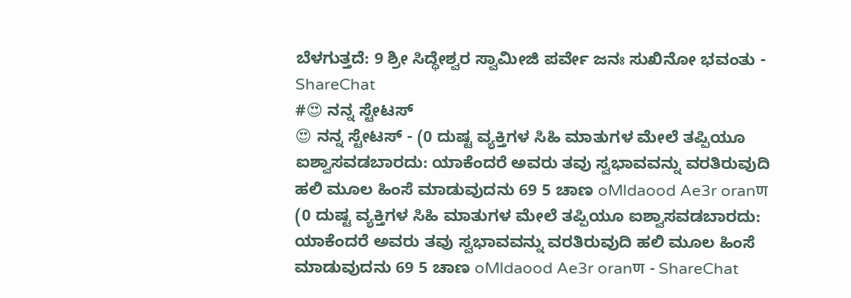ಬೆಳಗುತ್ತದೆ: 9 ಶ್ರೀ ಸಿದ್ಧೇಶ್ವರ ಸ್ವಾಮೀಜಿ ಪರ್ವೇ ಜನಃ ಸುಖಿನೋ ಭವಂತು - ShareChat
#😍 ನನ್ನ ಸ್ಟೇಟಸ್
😍 ನನ್ನ ಸ್ಟೇಟಸ್ - (0 ದುಷ್ಟ ವ್ಯಕ್ತಿಗಳ ಸಿಹಿ ಮಾತುಗಳ ಮೇಲೆ ತಪ್ಪಿಯೂ ಐಶ್ವಾಸವಡಬಾರದು: ಯಾಕೆಂದರೆ ಅವರು ತವು ಸ್ವಭಾವವನ್ನು ವರತಿರುವುದಿ ಹಲಿ ಮೂಲ ಹಿಂಸೆ ಮಾಡುವುದನು 69 5 ಚಾಣ oMldaood Ae3r oranण (0 ದುಷ್ಟ ವ್ಯಕ್ತಿಗಳ ಸಿಹಿ ಮಾತುಗಳ ಮೇಲೆ ತಪ್ಪಿಯೂ ಐಶ್ವಾಸವಡಬಾರದು: ಯಾಕೆಂದರೆ ಅವರು ತವು ಸ್ವಭಾವವನ್ನು ವರತಿರುವುದಿ ಹಲಿ ಮೂಲ ಹಿಂಸೆ ಮಾಡುವುದನು 69 5 ಚಾಣ oMldaood Ae3r oranण - ShareChat